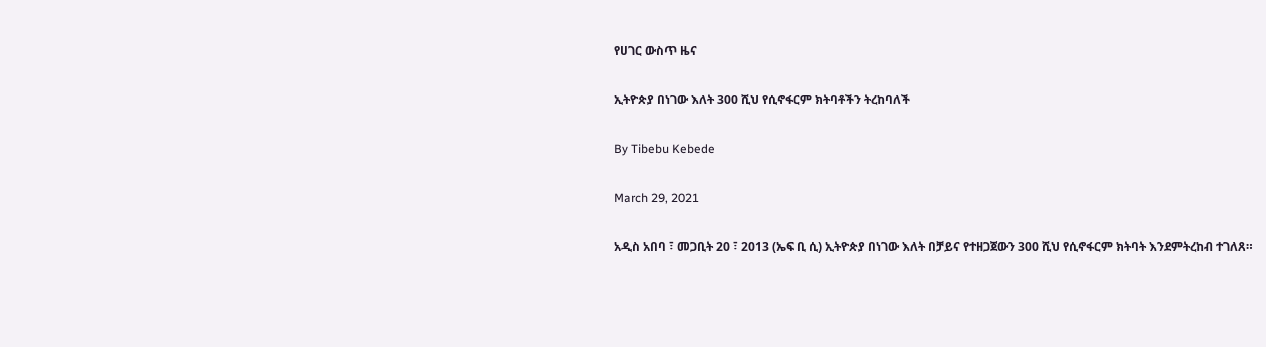የሀገር ውስጥ ዜና

ኢትዮጵያ በነገው እለት 300 ሺህ የሲኖፋርም ክትባቶችን ትረከባለች

By Tibebu Kebede

March 29, 2021

አዲስ አበባ ፣ መጋቢት 20 ፣ 2013 (ኤፍ ቢ ሲ) ኢትዮጵያ በነገው እለት በቻይና የተዘጋጀውን 300 ሺህ የሲኖፋርም ክትባት እንደምትረከብ ተገለጸ።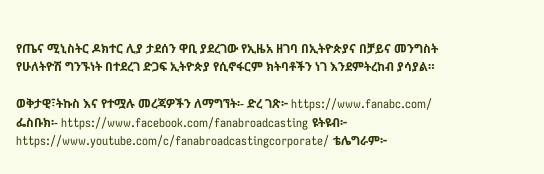የጤና ሚኒስትር ዶክተር ሊያ ታደሰን ዋቢ ያደረገው የኢዜአ ዘገባ በኢትዮጵያና በቻይና መንግስት የሁለትዮሽ ግንኙነት በተደረገ ድጋፍ ኢትዮጵያ የሲኖፋርም ክትባቶችን ነገ እንደምትረከብ ያሳያል።

ወቅታዊ፣ትኩስ እና የተሟሉ መረጃዎችን ለማግኘት፡- ድረ ገጽ፦ https://www.fanabc.com/ ፌስቡክ፡- https://www.facebook.com/fanabroadcasting ዩትዩብ፦ https://www.youtube.com/c/fanabroadcastingcorporate/ ቴሌግራም፦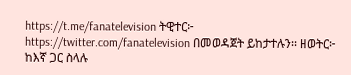https://t.me/fanatelevision ትዊተር፦ https://twitter.com/fanatelevision በመወዳጀት ይከታተሉን፡፡ ዘወትር፦ ከእኛ ጋር ስላሉ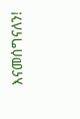እናመሰግናለን!